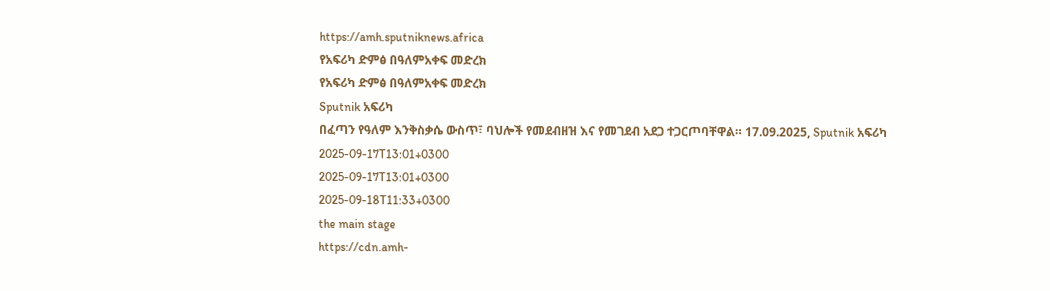https://amh.sputniknews.africa
የአፍሪካ ድምፅ በዓለምአቀፍ መድረክ
የአፍሪካ ድምፅ በዓለምአቀፍ መድረክ
Sputnik አፍሪካ
በፈጣን የዓለም እንቅስቃሴ ውስጥ፣ ባህሎች የመደብዘዝ እና የመገደብ አደጋ ተጋርጦባቸዋል። 17.09.2025, Sputnik አፍሪካ
2025-09-17T13:01+0300
2025-09-17T13:01+0300
2025-09-18T11:33+0300
the main stage
https://cdn.amh-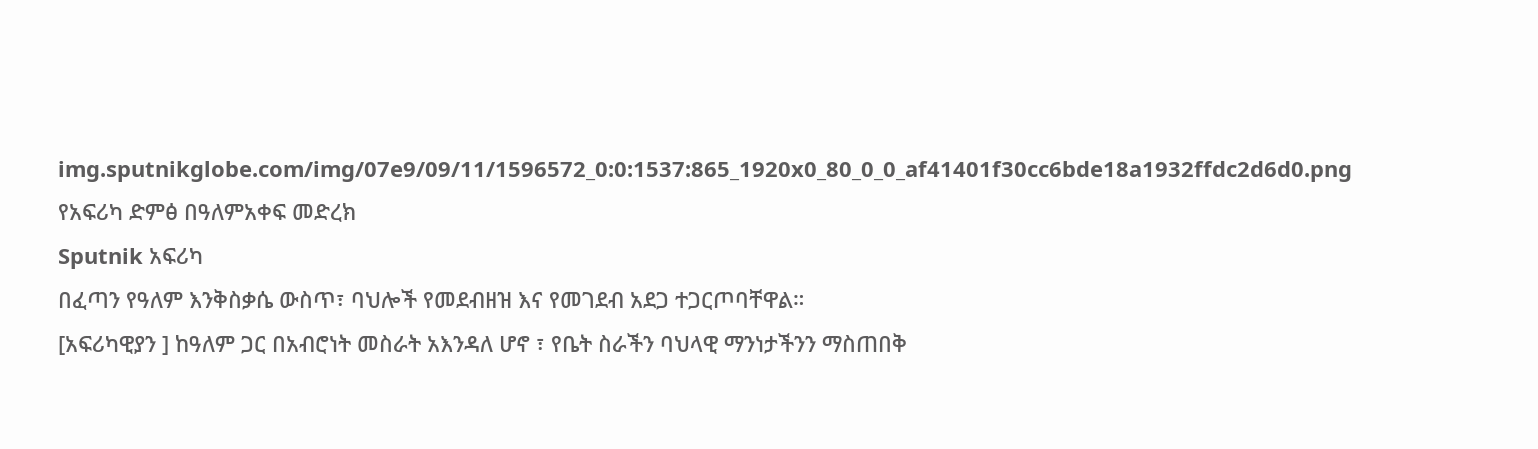img.sputnikglobe.com/img/07e9/09/11/1596572_0:0:1537:865_1920x0_80_0_0_af41401f30cc6bde18a1932ffdc2d6d0.png
የአፍሪካ ድምፅ በዓለምአቀፍ መድረክ
Sputnik አፍሪካ
በፈጣን የዓለም እንቅስቃሴ ውስጥ፣ ባህሎች የመደብዘዝ እና የመገደብ አደጋ ተጋርጦባቸዋል።
[አፍሪካዊያን ] ከዓለም ጋር በአብሮነት መስራት አእንዳለ ሆኖ ፣ የቤት ስራችን ባህላዊ ማንነታችንን ማስጠበቅ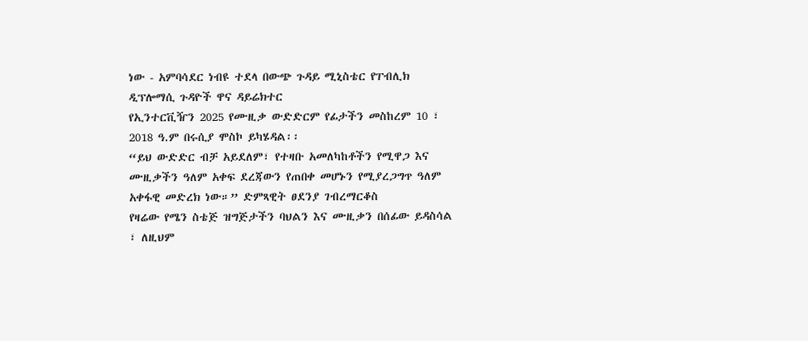ነው - አምባሳደር ነብዩ ተደላ በውጭ ጉዳይ ሚኒስቴር የፐብሊክ ዲፕሎማሲ ጉዳዮች ዋና ዳይሬክተር
የኢንተርቪዥን 2025 የሙዚቃ ውድድርም የፊታችን መስከረም 10 ፣ 2018 ዓ.ም በሩሲያ ሞስኮ ይካሄዳል፡፡
“ይህ ውድድር ብቻ አይደለም፣ የተዛቡ አመለካከቶችን የሚዋጋ እና ሙዚቃችን ዓለም አቀፍ ደረጃውን የጠበቀ መሆኑን የሚያረጋግጥ ዓለም አቀፋዊ መድረክ ነው።” ድምጻዊት ፀደንያ ገብረማርቆስ
የዛሬው የሜን ስቴጅ ዝግጅታችን ባህልን እና ሙዚቃን በሰፊው ይዳስሳል ፣ ለዚህም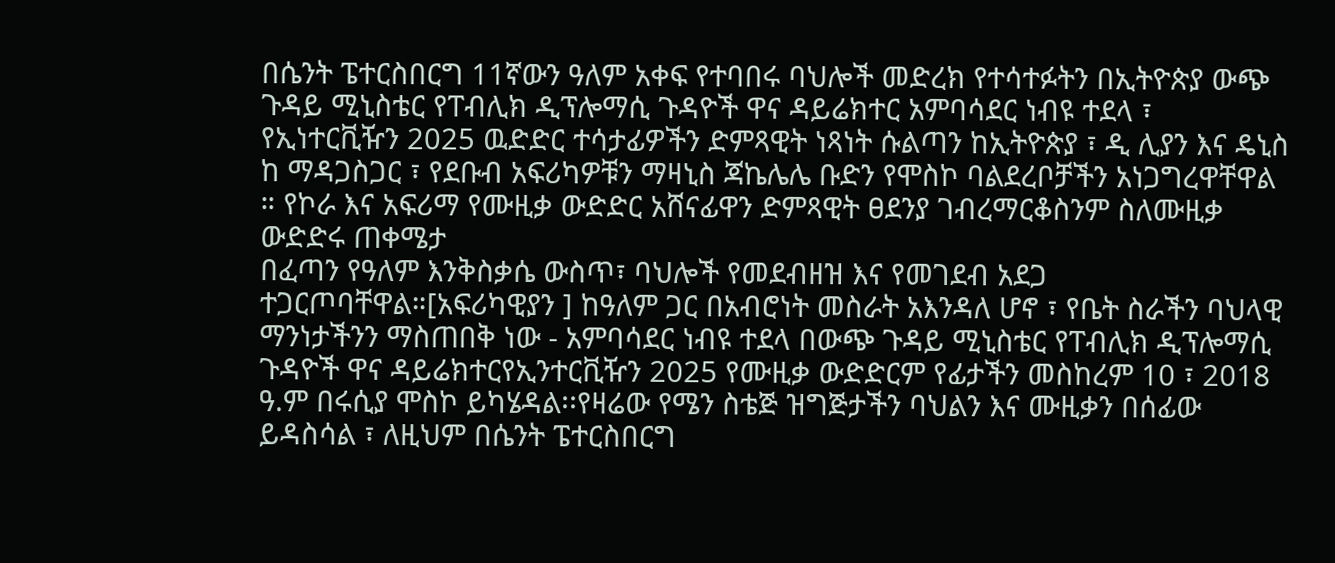በሴንት ፔተርስበርግ 11ኛውን ዓለም አቀፍ የተባበሩ ባህሎች መድረክ የተሳተፉትን በኢትዮጵያ ውጭ ጉዳይ ሚኒስቴር የፐብሊክ ዲፕሎማሲ ጉዳዮች ዋና ዳይሬክተር አምባሳደር ነብዩ ተደላ ፣ የኢነተርቪዥን 2025 ዉድድር ተሳታፊዎችን ድምጻዊት ነጻነት ሱልጣን ከኢትዮጵያ ፣ ዲ ሊያን እና ዴኒስ ከ ማዳጋስጋር ፣ የደቡብ አፍሪካዎቹን ማዛኒስ ጃኬሌሌ ቡድን የሞስኮ ባልደረቦቻችን አነጋግረዋቸዋል ። የኮራ እና አፍሪማ የሙዚቃ ውድድር አሸናፊዋን ድምጻዊት ፀደንያ ገብረማርቆስንም ስለሙዚቃ ውድድሩ ጠቀሜታ
በፈጣን የዓለም እንቅስቃሴ ውስጥ፣ ባህሎች የመደብዘዝ እና የመገደብ አደጋ ተጋርጦባቸዋል።[አፍሪካዊያን ] ከዓለም ጋር በአብሮነት መስራት አእንዳለ ሆኖ ፣ የቤት ስራችን ባህላዊ ማንነታችንን ማስጠበቅ ነው - አምባሳደር ነብዩ ተደላ በውጭ ጉዳይ ሚኒስቴር የፐብሊክ ዲፕሎማሲ ጉዳዮች ዋና ዳይሬክተርየኢንተርቪዥን 2025 የሙዚቃ ውድድርም የፊታችን መስከረም 10 ፣ 2018 ዓ.ም በሩሲያ ሞስኮ ይካሄዳል፡፡የዛሬው የሜን ስቴጅ ዝግጅታችን ባህልን እና ሙዚቃን በሰፊው ይዳስሳል ፣ ለዚህም በሴንት ፔተርስበርግ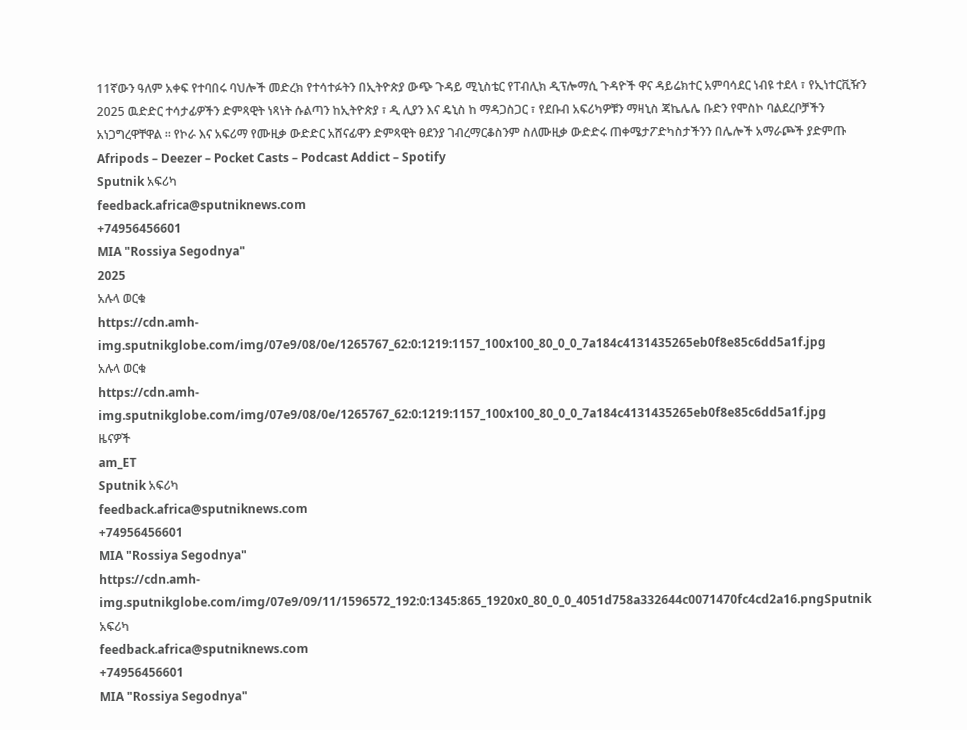11ኛውን ዓለም አቀፍ የተባበሩ ባህሎች መድረክ የተሳተፉትን በኢትዮጵያ ውጭ ጉዳይ ሚኒስቴር የፐብሊክ ዲፕሎማሲ ጉዳዮች ዋና ዳይሬክተር አምባሳደር ነብዩ ተደላ ፣ የኢነተርቪዥን 2025 ዉድድር ተሳታፊዎችን ድምጻዊት ነጻነት ሱልጣን ከኢትዮጵያ ፣ ዲ ሊያን እና ዴኒስ ከ ማዳጋስጋር ፣ የደቡብ አፍሪካዎቹን ማዛኒስ ጃኬሌሌ ቡድን የሞስኮ ባልደረቦቻችን አነጋግረዋቸዋል ። የኮራ እና አፍሪማ የሙዚቃ ውድድር አሸናፊዋን ድምጻዊት ፀደንያ ገብረማርቆስንም ስለሙዚቃ ውድድሩ ጠቀሜታፖድካስታችንን በሌሎች አማራጮች ያድምጡ Afripods – Deezer – Pocket Casts – Podcast Addict – Spotify
Sputnik አፍሪካ
feedback.africa@sputniknews.com
+74956456601
MIA "Rossiya Segodnya"
2025
አሉላ ወርቁ
https://cdn.amh-img.sputnikglobe.com/img/07e9/08/0e/1265767_62:0:1219:1157_100x100_80_0_0_7a184c4131435265eb0f8e85c6dd5a1f.jpg
አሉላ ወርቁ
https://cdn.amh-img.sputnikglobe.com/img/07e9/08/0e/1265767_62:0:1219:1157_100x100_80_0_0_7a184c4131435265eb0f8e85c6dd5a1f.jpg
ዜናዎች
am_ET
Sputnik አፍሪካ
feedback.africa@sputniknews.com
+74956456601
MIA "Rossiya Segodnya"
https://cdn.amh-img.sputnikglobe.com/img/07e9/09/11/1596572_192:0:1345:865_1920x0_80_0_0_4051d758a332644c0071470fc4cd2a16.pngSputnik አፍሪካ
feedback.africa@sputniknews.com
+74956456601
MIA "Rossiya Segodnya"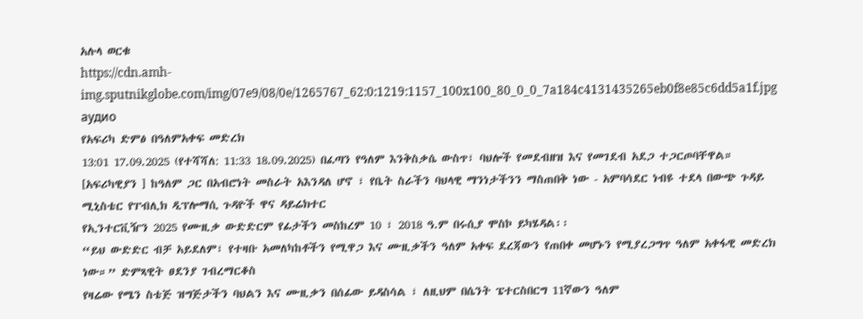አሉላ ወርቁ
https://cdn.amh-img.sputnikglobe.com/img/07e9/08/0e/1265767_62:0:1219:1157_100x100_80_0_0_7a184c4131435265eb0f8e85c6dd5a1f.jpg
аудио
የአፍሪካ ድምፅ በዓለምአቀፍ መድረክ
13:01 17.09.2025 (የተሻሻለ: 11:33 18.09.2025) በፈጣን የዓለም እንቅስቃሴ ውስጥ፣ ባህሎች የመደብዘዝ እና የመገደብ አደጋ ተጋርጦባቸዋል።
[አፍሪካዊያን ] ከዓለም ጋር በአብሮነት መስራት አእንዳለ ሆኖ ፣ የቤት ስራችን ባህላዊ ማንነታችንን ማስጠበቅ ነው - አምባሳደር ነብዩ ተደላ በውጭ ጉዳይ ሚኒስቴር የፐብሊክ ዲፕሎማሲ ጉዳዮች ዋና ዳይሬክተር
የኢንተርቪዥን 2025 የሙዚቃ ውድድርም የፊታችን መስከረም 10 ፣ 2018 ዓ.ም በሩሲያ ሞስኮ ይካሄዳል፡፡
“ይህ ውድድር ብቻ አይደለም፣ የተዛቡ አመለካከቶችን የሚዋጋ እና ሙዚቃችን ዓለም አቀፍ ደረጃውን የጠበቀ መሆኑን የሚያረጋግጥ ዓለም አቀፋዊ መድረክ ነው።” ድምጻዊት ፀደንያ ገብረማርቆስ
የዛሬው የሜን ስቴጅ ዝግጅታችን ባህልን እና ሙዚቃን በሰፊው ይዳስሳል ፣ ለዚህም በሴንት ፔተርስበርግ 11ኛውን ዓለም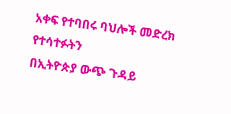አቀፍ የተባበሩ ባህሎች መድረክ የተሳተፉትን
በኢትዮጵያ ውጭ ጉዳይ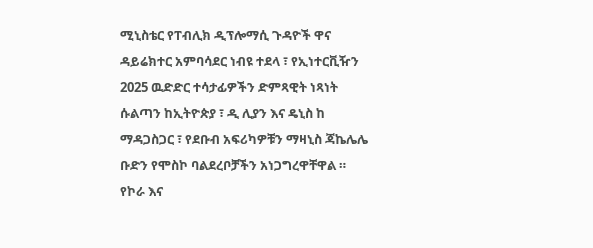ሚኒስቴር የፐብሊክ ዲፕሎማሲ ጉዳዮች ዋና ዳይሬክተር አምባሳደር ነብዩ ተደላ ፣ የኢነተርቪዥን 2025 ዉድድር ተሳታፊዎችን ድምጻዊት ነጻነት ሱልጣን ከኢትዮጵያ ፣ ዲ ሊያን እና ዴኒስ ከ ማዳጋስጋር ፣ የደቡብ አፍሪካዎቹን ማዛኒስ ጃኬሌሌ ቡድን የሞስኮ ባልደረቦቻችን አነጋግረዋቸዋል ። የኮራ እና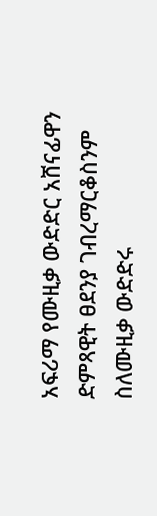አፍሪማ የሙዚቃ ውድድር አሸናፊዋን
ድምጻዊት ፀደንያ ገብረማርቆስንም ስለሙዚቃ ውድድሩ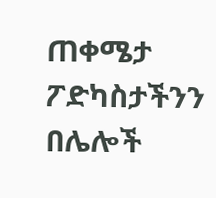ጠቀሜታ
ፖድካስታችንን በሌሎች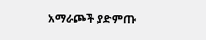አማራጮች ያድምጡ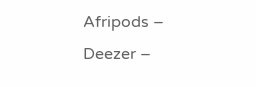Afripods – Deezer –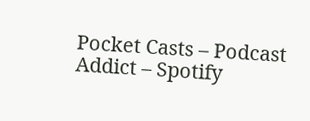Pocket Casts – Podcast Addict – Spotify